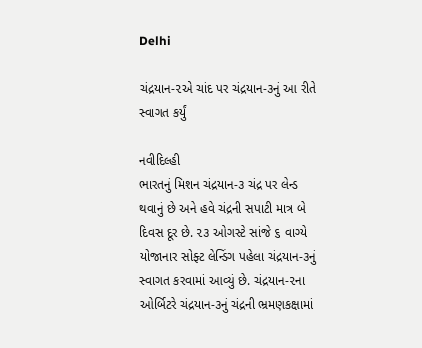Delhi

ચંદ્રયાન-૨એ ચાંદ પર ચંદ્રયાન-૩નું આ રીતે સ્વાગત કર્યું

નવીદિલ્હી
ભારતનું મિશન ચંદ્રયાન-૩ ચંદ્ર પર લેન્ડ થવાનું છે અને હવે ચંદ્રની સપાટી માત્ર બે દિવસ દૂર છે. ૨૩ ઓગસ્ટે સાંજે ૬ વાગ્યે યોજાનાર સોફ્ટ લેન્ડિંગ પહેલા ચંદ્રયાન-૩નું સ્વાગત કરવામાં આવ્યું છે. ચંદ્રયાન-૨ના ઓર્બિટરે ચંદ્રયાન-૩નું ચંદ્રની ભ્રમણકક્ષામાં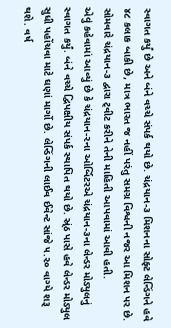સ્વાગત કર્યું છે અને બંને વચ્ચે સંપર્ક થયો છે. ચંદ્રયાન-૩ મિશનના સોફ્ટ લેન્ડિંગને હવે ૪૮ કલાક બાકી છે, માત્ર ભારત જ નહીં પરંતુ સમગ્ર વિશ્વની નજર આ મિશન પર છે. સોમવારે ચંદ્રયાન-૩ દ્વારા ટ્‌વીટ કરીને તેની માહિતી આપવામાં આવી હતી.
એવું કહેવામાં આવ્યું છે કે ચંદ્રયાન-૨ના ઓર્બિટરએ ચંદ્રયાન-૩ના લેન્ડર મોડ્યુલનું સ્વાગત કર્યું. બંને વચ્ચે દ્વિપક્ષીય સંપર્ક સ્થાપિત થયો છે. સ્ર્ંઠ પાસે હવે લેન્ડર મોડ્યુલ સુધી પહોંચવા માટે ઘણાં માર્ગો છે. લેન્ડિંગની લાઈવ ઈવેન્ટ સાંજે ૫.૨૦ વાગ્યે શરૂ થશે. વર્ષ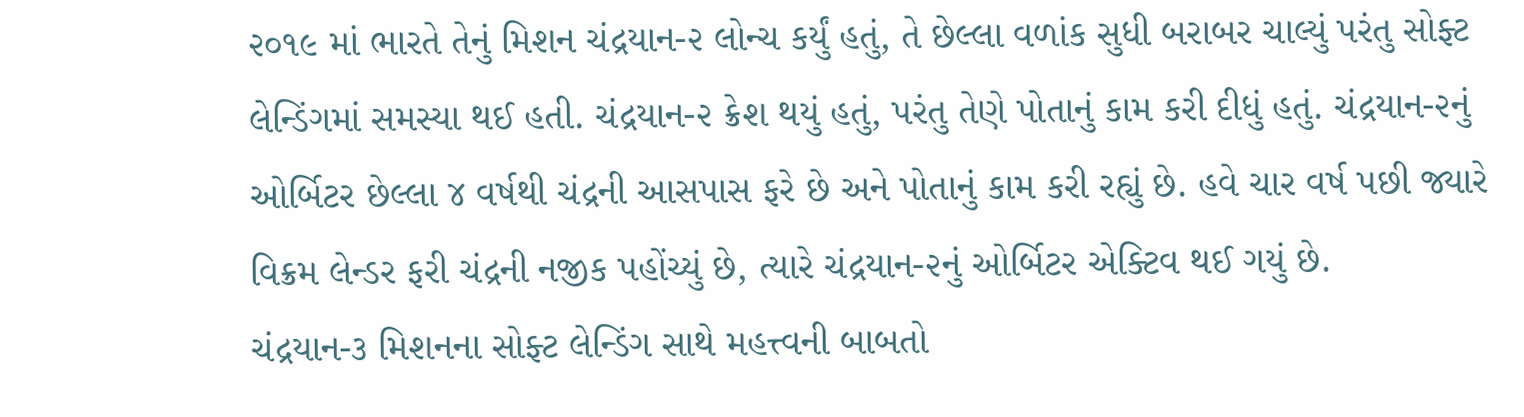૨૦૧૯ માં ભારતે તેનું મિશન ચંદ્રયાન-૨ લોન્ચ કર્યું હતું, તે છેલ્લા વળાંક સુધી બરાબર ચાલ્યું પરંતુ સોફ્ટ લેન્ડિંગમાં સમસ્યા થઈ હતી. ચંદ્રયાન-૨ ક્રેશ થયું હતું, પરંતુ તેણે પોતાનું કામ કરી દીધું હતું. ચંદ્રયાન-૨નું ઓર્બિટર છેલ્લા ૪ વર્ષથી ચંદ્રની આસપાસ ફરે છે અને પોતાનું કામ કરી રહ્યું છે. હવે ચાર વર્ષ પછી જ્યારે વિક્રમ લેન્ડર ફરી ચંદ્રની નજીક પહોંચ્યું છે, ત્યારે ચંદ્રયાન-૨નું ઓર્બિટર એક્ટિવ થઈ ગયું છે.
ચંદ્રયાન-૩ મિશનના સોફ્ટ લેન્ડિંગ સાથે મહત્ત્વની બાબતો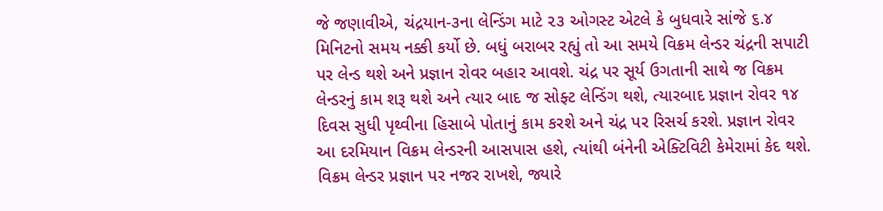જે જણાવીએ, ચંદ્રયાન-૩ના લેન્ડિંગ માટે ૨૩ ઓગસ્ટ એટલે કે બુધવારે સાંજે ૬.૪ મિનિટનો સમય નક્કી કર્યો છે. બધું બરાબર રહ્યું તો આ સમયે વિક્રમ લેન્ડર ચંદ્રની સપાટી પર લેન્ડ થશે અને પ્રજ્ઞાન રોવર બહાર આવશે. ચંદ્ર પર સૂર્ય ઉગતાની સાથે જ વિક્રમ લેન્ડરનું કામ શરૂ થશે અને ત્યાર બાદ જ સોફ્ટ લેન્ડિંગ થશે, ત્યારબાદ પ્રજ્ઞાન રોવર ૧૪ દિવસ સુધી પૃથ્વીના હિસાબે પોતાનું કામ કરશે અને ચંદ્ર પર રિસર્ચ કરશે. પ્રજ્ઞાન રોવર આ દરમિયાન વિક્રમ લેન્ડરની આસપાસ હશે, ત્યાંથી બંનેની એક્ટિવિટી કેમેરામાં કેદ થશે. વિક્રમ લેન્ડર પ્રજ્ઞાન પર નજર રાખશે, જ્યારે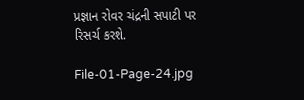પ્રજ્ઞાન રોવર ચંદ્રની સપાટી પર રિસર્ચ કરશે.

File-01-Page-24.jpg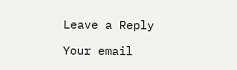Leave a Reply

Your email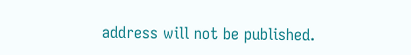address will not be published.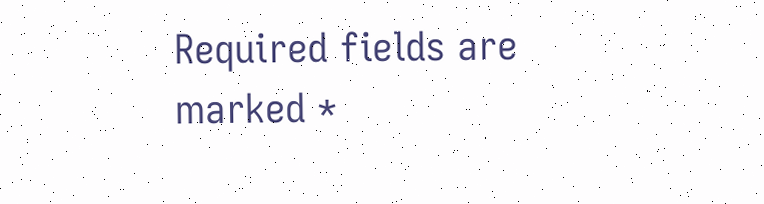Required fields are marked *